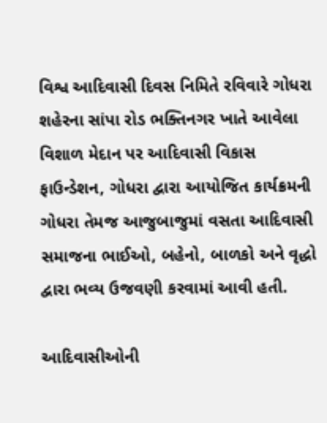વિશ્વ આદિવાસી દિવસ નિમિતે રવિવારે ગોધરા શહેરના સાંપા રોડ ભક્તિનગર ખાતે આવેલા વિશાળ મેદાન પર આદિવાસી વિકાસ ફાઉન્ડેશન, ગોધરા દ્વારા આયોજિત કાર્યક્રમની ગોધરા તેમજ આજુબાજુમાં વસતા આદિવાસી સમાજના ભાઈઓ, બહેનો, બાળકો અને વૃદ્ધો દ્વારા ભવ્ય ઉજવણી કરવામાં આવી હતી.

આદિવાસીઓની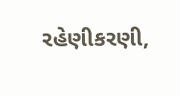રહેણીકરણી,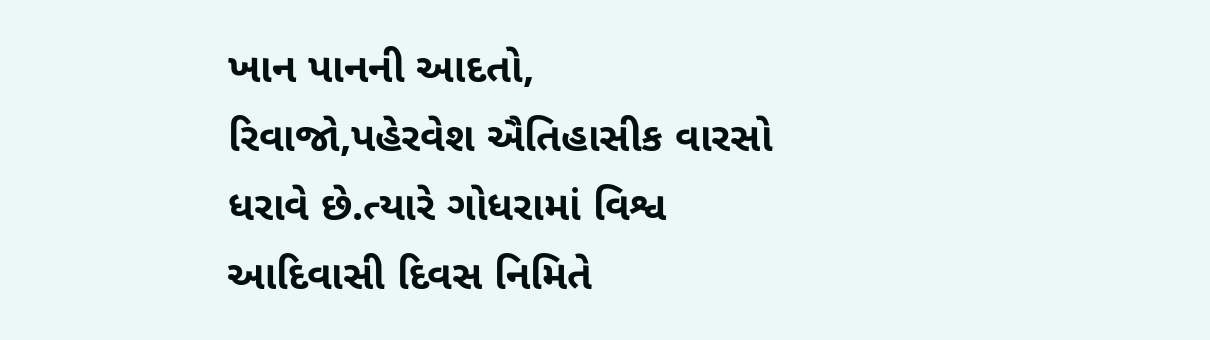ખાન પાનની આદતો, રિવાજો,પહેરવેશ ઐતિહાસીક વારસો ધરાવે છે.ત્યારે ગોધરામાં વિશ્વ આદિવાસી દિવસ નિમિતે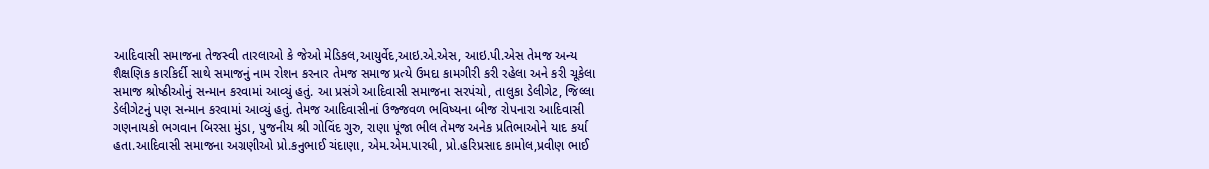આદિવાસી સમાજના તેજસ્વી તારલાઓ કે જેઓ મેડિકલ,આયુર્વેદ,આઇ.એ.એસ, આઇ.પી.એસ તેમજ અન્ય શૈક્ષણિક કારકિર્દી સાથે સમાજનું નામ રોશન કરનાર તેમજ સમાજ પ્રત્યે ઉમદા કામગીરી કરી રહેલા અને કરી ચૂકેલા સમાજ શ્રોષ્ઠીઓનું સન્માન કરવામાં આવ્યું હતું. આ પ્રસંગે આદિવાસી સમાજના સરપંચો, તાલુકા ડેલીગેટ, જિલ્લા ડેલીગેટનું પણ સન્માન કરવામાં આવ્યું હતું. તેમજ આદિવાસીનાં ઉજ્જવળ ભવિષ્યના બીજ રોપનારા આદિવાસી ગણનાયકો ભગવાન બિરસા મુંડા, પુજનીય શ્રી ગોવિંદ ગુરુ, રાણા પૂંજા ભીલ તેમજ અનેક પ્રતિભાઓને યાદ કર્યા હતા.આદિવાસી સમાજના અગ્રણીઓ પ્રો.કનુભાઈ ચંદાણા, એમ.એમ.પારધી, પ્રો.હરિપ્રસાદ કામોલ,પ્રવીણ ભાઈ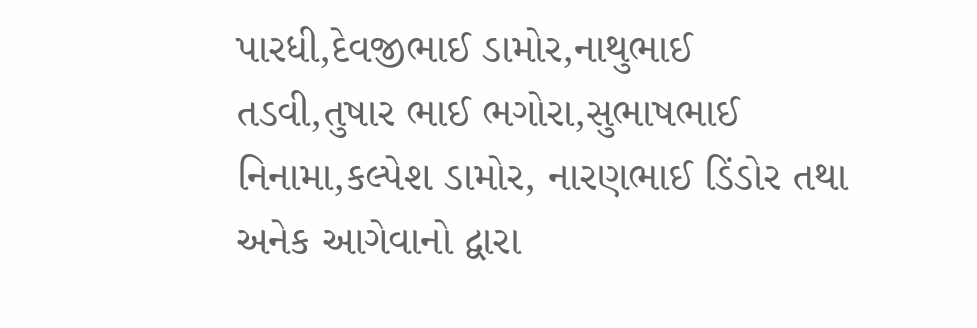પારધી,દેવજીભાઈ ડામોર,નાથુભાઈ તડવી,તુષાર ભાઈ ભગોરા,સુભાષભાઈ નિનામા,કલ્પેશ ડામોર, નારણભાઈ ડિંડોર તથા અનેક આગેવાનો દ્વારા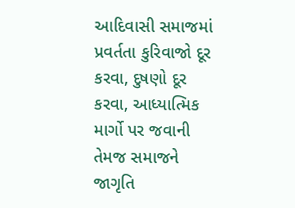આદિવાસી સમાજમાં પ્રવર્તતા કુરિવાજો દૂર કરવા, દુષણો દૂર કરવા, આધ્યાત્મિક માર્ગો પર જવાની તેમજ સમાજને જાગૃતિ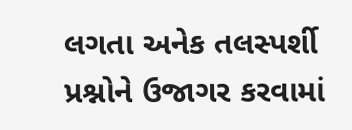લગતા અનેક તલસ્પર્શી પ્રશ્નોને ઉજાગર કરવામાં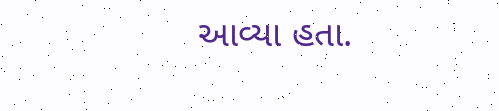આવ્યા હતા.